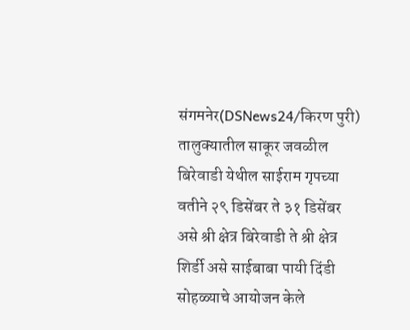संगमनेर(DSNews24/किरण पुरी) तालुक्यातील साकूर जवळील बिरेवाडी येथील साईराम गृपच्या वतीने २९ डिसेंबर ते ३१ डिसेंबर असे श्री क्षेत्र बिरेवाडी ते श्री क्षेत्र शिर्डी असे साईबाबा पायी दिंडी सोहळ्याचे आयोजन केले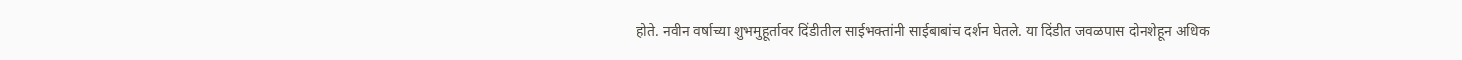होते. नवीन वर्षाच्या शुभमुहूर्तावर दिंडीतील साईभक्तांनी साईबाबांच दर्शन घेतले. या दिंडीत जवळपास दोनशेहून अधिक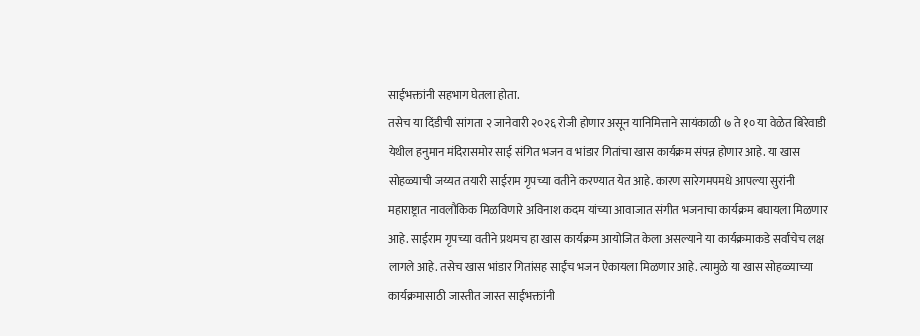साईभक्तांनी सहभाग घेतला होता.
तसेच या दिंडीची सांगता २ जानेवारी २०२६ रोजी होणार असून यानिमित्ताने सायंकाळी ७ ते १० या वेळेत बिरेवाडी येथील हनुमान मंदिरासमोर साई संगित भजन व भांडार गितांचा खास कार्यक्रम संपन्न होणार आहे. या खास सोहळ्याची जय्यत तयारी साईराम गृपच्या वतीने करण्यात येत आहे. कारण सारेगमपमधे आपल्या सुरांनी महाराष्ट्रात नावलौकिक मिळविणारे अविनाश कदम यांच्या आवाजात संगीत भजनाचा कार्यक्रम बघायला मिळणार आहे. साईराम गृपच्या वतीने प्रथमच हा खास कार्यक्रम आयोजित केला असल्याने या कार्यक्रमाकडे सर्वांचेच लक्ष लागले आहे. तसेच खास भांडार गितांसह साईंच भजन ऐकायला मिळणार आहे. त्यामुळे या खास सोहळ्याच्या कार्यक्रमासाठी जास्तीत जास्त साईभक्तांनी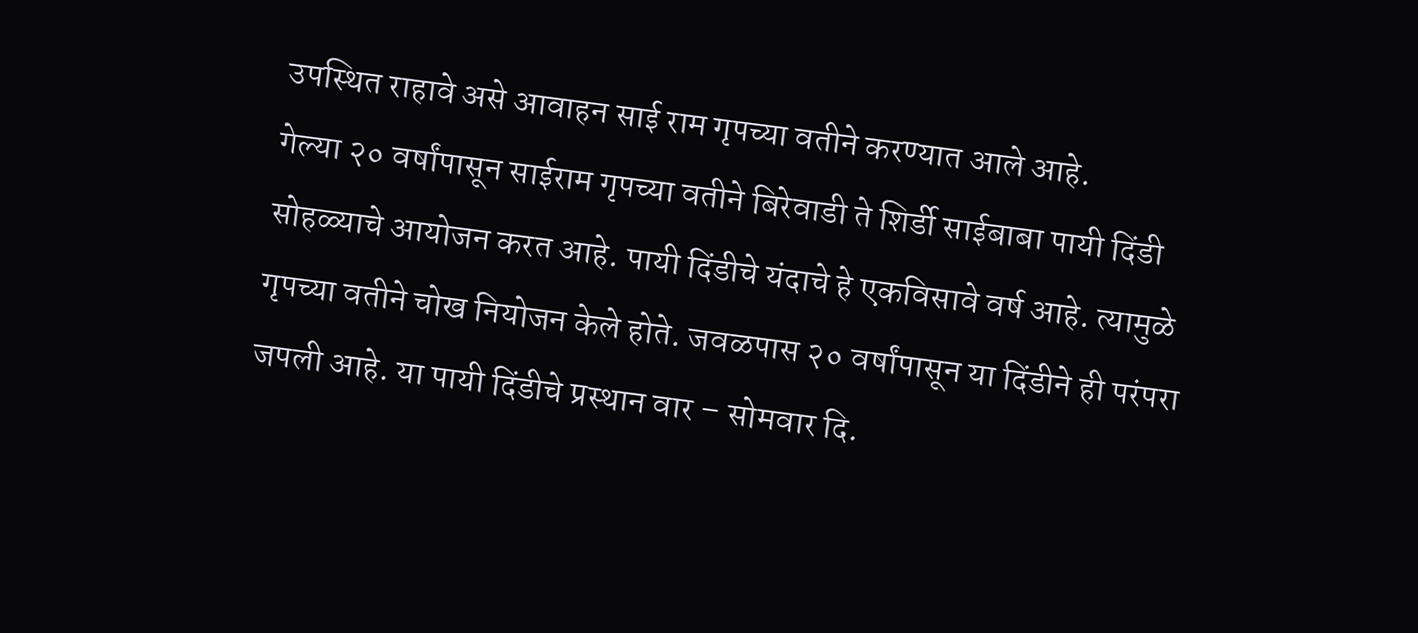उपस्थित राहावे असे आवाहन साई राम गृपच्या वतीने करण्यात आले आहे.
गेल्या २० वर्षांपासून साईराम गृपच्या वतीने बिरेवाडी ते शिर्डी साईबाबा पायी दिंडी सोहळ्याचे आयोजन करत आहे. पायी दिंडीचे यंदाचे हे एकविसावे वर्ष आहे. त्यामुळे गृपच्या वतीने चोख नियोजन केले होते. जवळपास २० वर्षांपासून या दिंडीने ही परंपरा जपली आहे. या पायी दिंडीचे प्रस्थान वार – सोमवार दि.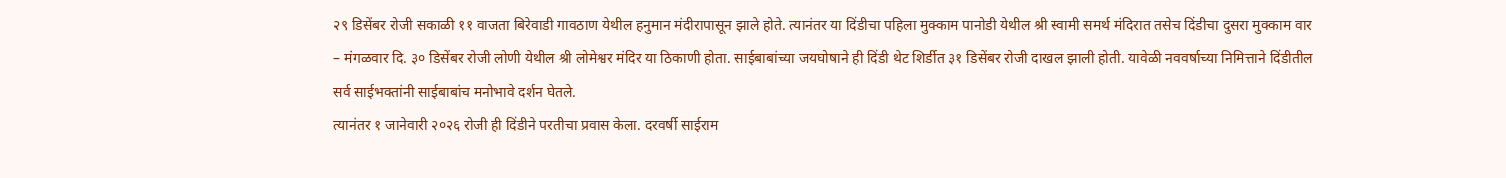२९ डिसेंबर रोजी सकाळी ११ वाजता बिरेवाडी गावठाण येथील हनुमान मंदीरापासून झाले होते. त्यानंतर या दिंडीचा पहिला मुक्काम पानोडी येथील श्री स्वामी समर्थ मंदिरात तसेच दिंडीचा दुसरा मुक्काम वार – मंगळवार दि. ३० डिसेंबर रोजी लोणी येथील श्री लोमेश्वर मंदिर या ठिकाणी होता. साईबाबांच्या जयघोषाने ही दिंडी थेट शिर्डीत ३१ डिसेंबर रोजी दाखल झाली होती. यावेळी नववर्षाच्या निमित्ताने दिंडीतील सर्व साईभक्तांनी साईबाबांच मनोभावे दर्शन घेतले.
त्यानंतर १ जानेवारी २०२६ रोजी ही दिंडीने परतीचा प्रवास केला. दरवर्षी साईराम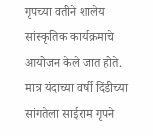गृपच्या वतीने शालेय सांस्कृतिक कार्यक्रमाचे आयोजन केले जात होते. मात्र यंदाच्या वर्षी दिंडीच्या सांगतेला साईराम गृपने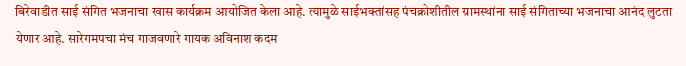बिरेवाडीत साई संगित भजनाचा खास कार्यक्रम आयोजित केला आहे. त्यामुळे साईभक्तांसह पंचक्रोशीतील ग्रामस्थांना साई संगिताच्या भजनाचा आनंद लुटता येणार आहे. सारेगमपचा मंच गाजवणारे गायक अविनाश कदम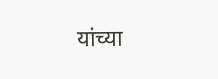यांच्या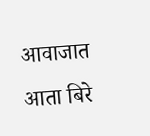आवाजात आता बिरे